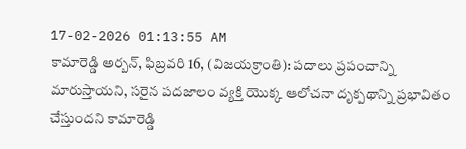17-02-2026 01:13:55 AM
కామారెడ్డి అర్బన్, ఫిబ్రవరి 16, (విజయక్రాంతి): పదాలు ప్రపంచాన్ని మారుస్తాయని, సరైన పదజాలం వ్యక్తి యొక్క ఆలోచనా దృక్పథాన్ని ప్రభావితం చేస్తుందని కామారెడ్డి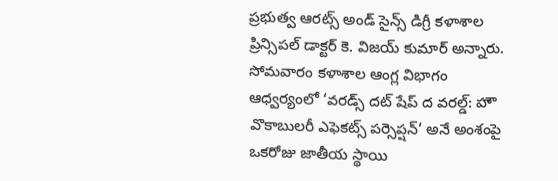ప్రభుత్వ ఆరట్స్ అండ్ సైన్స్ డిగ్రీ కళాశాల ప్రిన్సిపల్ డాక్టర్ కె. విజయ్ కుమార్ అన్నారు. సోమవారం కళాశాల ఆంగ్ల విభాగం ఆధ్వర్యంలో ‘వరడ్స్ దట్ షేప్ ద వరల్డ్: హౌ వొకాబులరీ ఎఫెకట్స్ పర్సెప్షన్‘ అనే అంశంపై ఒకరోజు జాతీయ స్థాయి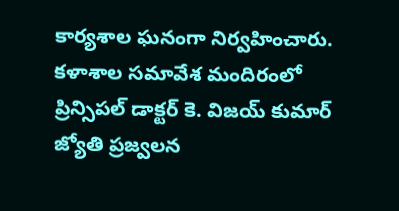కార్యశాల ఘనంగా నిర్వహించారు.
కళాశాల సమావేశ మందిరంలో ప్రిన్సిపల్ డాక్టర్ కె. విజయ్ కుమార్ జ్యోతి ప్రజ్వలన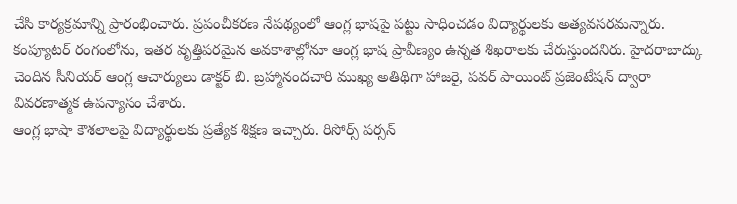చేసి కార్యక్రమాన్ని ప్రారంభించారు. ప్రపంచీకరణ నేపథ్యంలో ఆంగ్ల భాషపై పట్టు సాధించడం విద్యార్థులకు అత్యవసరమన్నారు. కంప్యూటర్ రంగంలోను, ఇతర వృత్తిపరమైన అవకాశాల్లోనూ ఆంగ్ల భాష ప్రావీణ్యం ఉన్నత శిఖరాలకు చేరుస్తుందనిరు. హైదరాబాద్కు చెందిన సీనియర్ ఆంగ్ల ఆచార్యులు డాక్టర్ బి. బ్రహ్మానందచారి ముఖ్య అతిథిగా హాజరై, పవర్ పాయింట్ ప్రజెంటేషన్ ద్వారా వివరణాత్మక ఉపన్యాసం చేశారు.
ఆంగ్ల భాషా కౌశలాలపై విద్యార్థులకు ప్రత్యేక శిక్షణ ఇచ్చారు. రిసోర్స్ పర్సన్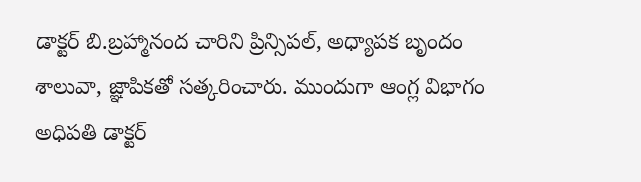డాక్టర్ బి.బ్రహ్మానంద చారిని ప్రిన్సిపల్, అధ్యాపక బృందం శాలువా, జ్ఞాపికతో సత్కరించారు. ముందుగా ఆంగ్ల విభాగం అధిపతి డాక్టర్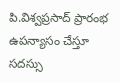పి.విశ్వప్రసాద్ ప్రారంభ ఉపన్యాసం చేస్తూ సదస్సు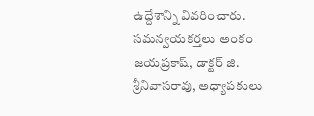ఉద్దేశాన్ని వివరించారు. సమన్వయకర్తలు అంకం జయప్రకాష్, డాక్టర్ జి. శ్రీనివాసరావు, అధ్యాపకులు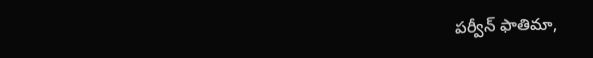పర్వీన్ ఫాతిమా,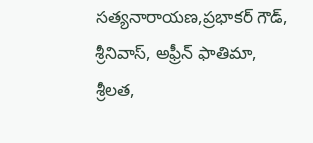సత్యనారాయణ,ప్రభాకర్ గౌడ్, శ్రీనివాస్, అఫ్రీన్ ఫాతిమా, శ్రీలత,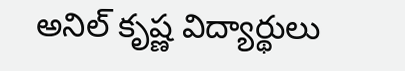అనిల్ కృష్ణ విద్యార్థులు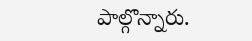పాల్గొన్నారు.